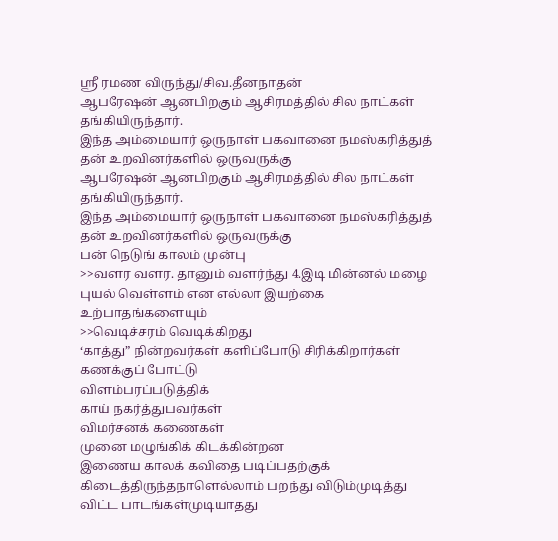ஸ்ரீ ரமண விருந்து/சிவ.தீனநாதன்
ஆபரேஷன் ஆனபிறகும் ஆசிரமத்தில் சில நாட்கள் தங்கியிருந்தார்.
இந்த அம்மையார் ஒருநாள் பகவானை நமஸ்கரித்துத் தன் உறவினர்களில் ஒருவருக்கு
ஆபரேஷன் ஆனபிறகும் ஆசிரமத்தில் சில நாட்கள் தங்கியிருந்தார்.
இந்த அம்மையார் ஒருநாள் பகவானை நமஸ்கரித்துத் தன் உறவினர்களில் ஒருவருக்கு
பன் நெடுங் காலம் முன்பு
>>வளர வளர. தானும் வளர்ந்து 4.இடி மின்னல் மழை புயல் வெள்ளம் என எல்லா இயற்கை உற்பாதங்களையும்
>>வெடிச்சரம் வெடிக்கிறது
‘காத்து” நின்றவர்கள் களிப்போடு சிரிக்கிறார்கள்
கணக்குப் போட்டு
விளம்பரப்படுத்திக்
காய் நகர்த்துபவர்கள்
விமர்சனக் கணைகள்
முனை மழுங்கிக் கிடக்கின்றன
இணைய காலக் கவிதை படிப்பதற்குக் கிடைத்திருந்தநாளெல்லாம் பறந்து விடும்முடித்து விட்ட பாடங்கள்முடியாதது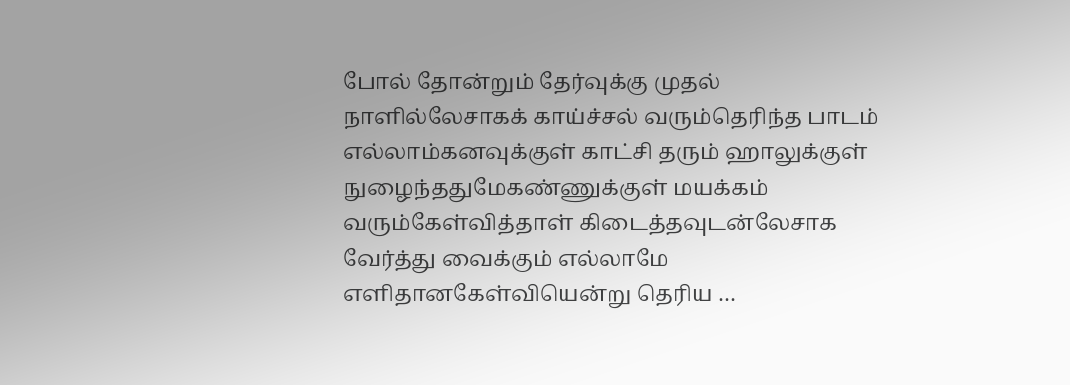போல் தோன்றும் தேர்வுக்கு முதல் நாளில்லேசாகக் காய்ச்சல் வரும்தெரிந்த பாடம் எல்லாம்கனவுக்குள் காட்சி தரும் ஹாலுக்குள் நுழைந்ததுமேகண்ணுக்குள் மயக்கம் வரும்கேள்வித்தாள் கிடைத்தவுடன்லேசாக வேர்த்து வைக்கும் எல்லாமே எளிதானகேள்வியென்று தெரிய …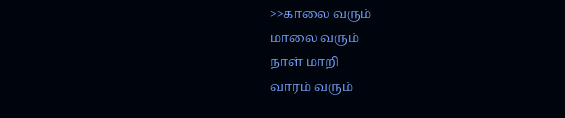>>காலை வரும்
மாலை வரும்
நாள் மாறி
வாரம் வரும்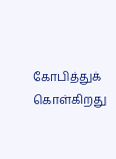கோபித்துக் கொள்கிறது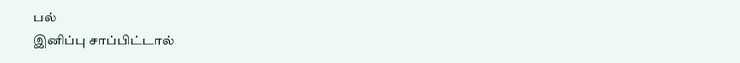பல்
இனிப்பு சாப்பிட்டால்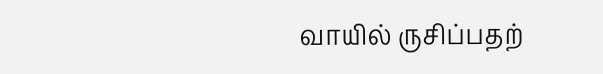வாயில் ருசிப்பதற்